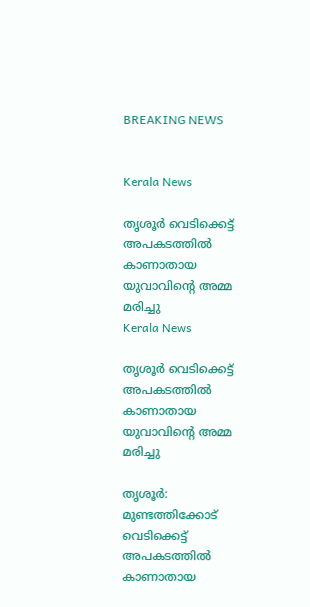BREAKING NEWS


Kerala News

തൃശൂര്‍ വെടിക്കെട്ട് അപകടത്തില്‍ കാണാതായ യുവാവിന്റെ അമ്മ മരിച്ചു
Kerala News

തൃശൂര്‍ വെടിക്കെട്ട് അപകടത്തില്‍ കാണാതായ യുവാവിന്റെ അമ്മ മരിച്ചു

തൃശൂര്‍: മുണ്ടത്തിക്കോട് വെടിക്കെട്ട് അപകടത്തില്‍ കാണാതായ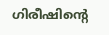ഗിരീഷിന്റെ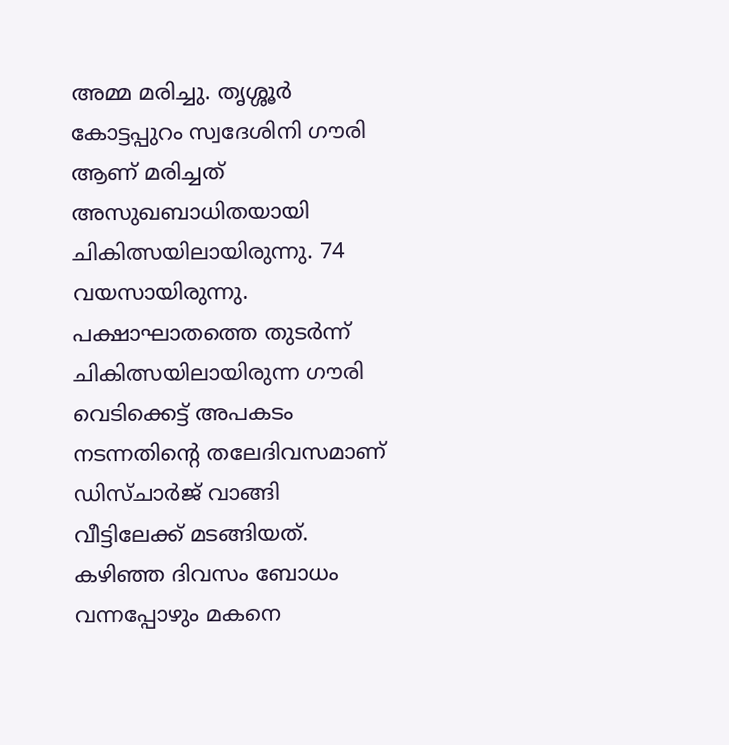അമ്മ മരിച്ചു. തൃശ്ശൂര്‍ കോട്ടപ്പുറം സ്വദേശിനി ഗൗരി ആണ് മരിച്ചത് അസുഖബാധിതയായി ചികിത്സയിലായിരുന്നു. 74 വയസായിരുന്നു. പക്ഷാഘാതത്തെ തുടര്‍ന്ന് ചികിത്സയിലായിരുന്ന ഗൗരി വെടിക്കെട്ട് അപകടം നടന്നതിന്റെ തലേദിവസമാണ് ഡിസ്ചാര്‍ജ് വാങ്ങി വീട്ടിലേക്ക് മടങ്ങിയത്. കഴിഞ്ഞ ദിവസം ബോധം വന്നപ്പോഴും മകനെ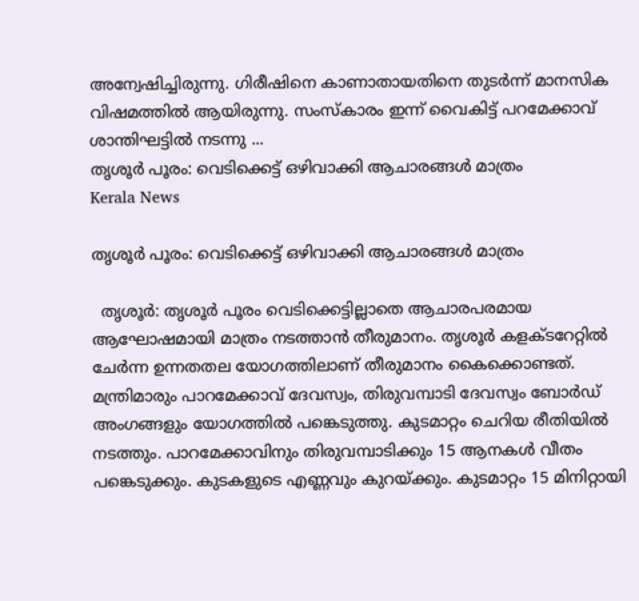അന്വേഷിച്ചിരുന്നു. ഗിരീഷിനെ കാണാതായതിനെ തുടര്‍ന്ന് മാനസിക വിഷമത്തില്‍ ആയിരുന്നു. സംസ്‌കാരം ഇന്ന് വൈകിട്ട് പറമേക്കാവ് ശാന്തിഘട്ടില്‍ നടന്നു ...
തൃശൂർ പൂരം: വെടിക്കെട്ട് ഒഴിവാക്കി ആചാരങ്ങൾ മാത്രം
Kerala News

തൃശൂർ പൂരം: വെടിക്കെട്ട് ഒഴിവാക്കി ആചാരങ്ങൾ മാത്രം

  തൃശൂര്‍: തൃശൂര്‍ പൂരം വെടിക്കെട്ടില്ലാതെ ആചാരപരമായ ആഘോഷമായി മാത്രം നടത്താൻ തീരുമാനം. തൃശൂര്‍ കളക്ടറേറ്റില്‍ ചേര്‍ന്ന ഉന്നതതല യോഗത്തിലാണ് തീരുമാനം കൈക്കൊണ്ടത്. മന്ത്രിമാരും പാറമേക്കാവ് ദേവസ്വം, തിരുവമ്പാടി ദേവസ്വം ബോര്‍ഡ് അംഗങ്ങളും യോഗത്തില്‍ പങ്കെടുത്തു. കുടമാറ്റം ചെറിയ രീതിയില്‍ നടത്തും. പാറമേക്കാവിനും തിരുവമ്പാടിക്കും 15 ആനകള്‍ വീതം പങ്കെടുക്കും. കുടകളുടെ എണ്ണവും കുറയ്ക്കും. കുടമാറ്റം 15 മിനിറ്റായി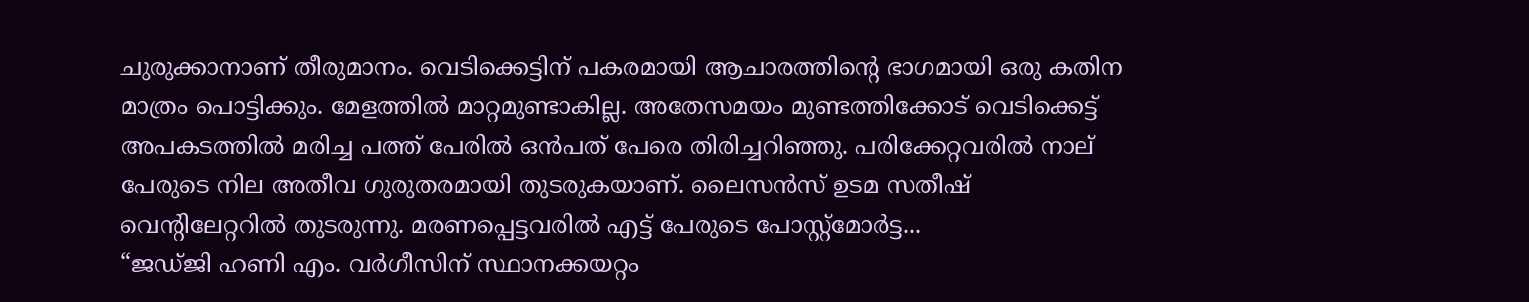ചുരുക്കാനാണ് തീരുമാനം. വെടിക്കെട്ടിന് പകരമായി ആചാരത്തിന്റെ ഭാഗമായി ഒരു കതിന മാത്രം പൊട്ടിക്കും. മേളത്തില്‍ മാറ്റമുണ്ടാകില്ല. അതേസമയം മുണ്ടത്തിക്കോട് വെടിക്കെട്ട് അപകടത്തില്‍ മരിച്ച പത്ത് പേരില്‍ ഒന്‍പത് പേരെ തിരിച്ചറിഞ്ഞു. പരിക്കേറ്റവരില്‍ നാല് പേരുടെ നില അതീവ ഗുരുതരമായി തുടരുകയാണ്. ലൈസന്‍സ് ഉടമ സതീഷ് വെന്റിലേറ്ററില്‍ തുടരുന്നു. മരണപ്പെട്ടവരില്‍ എട്ട് പേരുടെ പോസ്റ്റ്മോര്‍ട്ട...
“ജഡ്ജി ഹണി എം. വർഗീസിന് സ്ഥാനക്കയറ്റം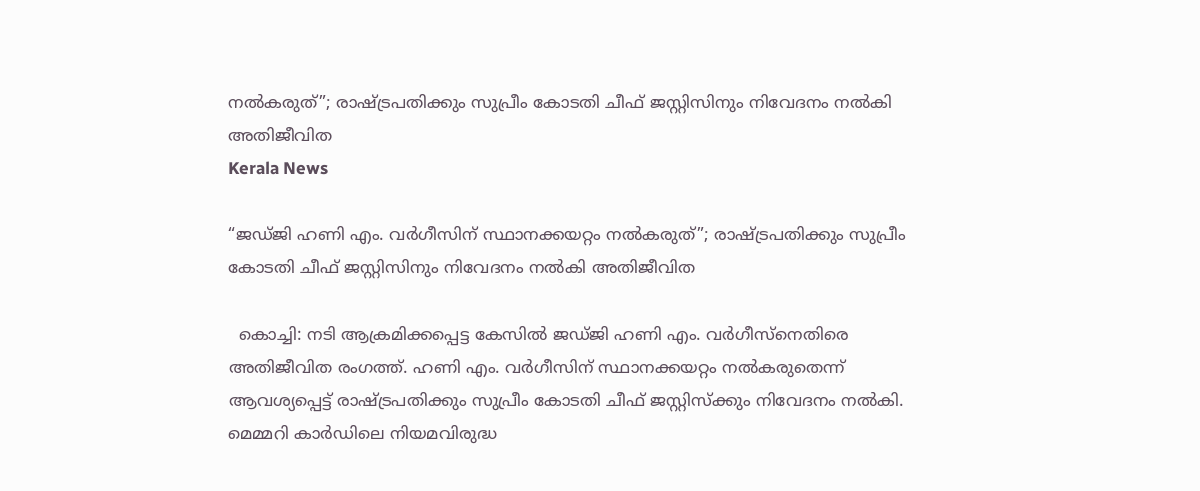നൽകരുത്”; രാഷ്ട്രപതിക്കും സുപ്രീം കോടതി ചീഫ് ജസ്റ്റിസിനും നിവേദനം നൽകി അതിജീവിത
Kerala News

“ജഡ്ജി ഹണി എം. വർഗീസിന് സ്ഥാനക്കയറ്റം നൽകരുത്”; രാഷ്ട്രപതിക്കും സുപ്രീം കോടതി ചീഫ് ജസ്റ്റിസിനും നിവേദനം നൽകി അതിജീവിത

  കൊച്ചി: നടി ആക്രമിക്കപ്പെട്ട കേസിൽ ജഡ്ജി ഹണി എം. വർഗീസ്നെതിരെ അതിജീവിത രംഗത്ത്. ഹണി എം. വർഗീസിന് സ്ഥാനക്കയറ്റം നൽകരുതെന്ന് ആവശ്യപ്പെട്ട് രാഷ്ട്രപതിക്കും സുപ്രീം കോടതി ചീഫ് ജസ്റ്റിസ്ക്കും നിവേദനം നൽകി. മെമ്മറി കാർഡിലെ നിയമവിരുദ്ധ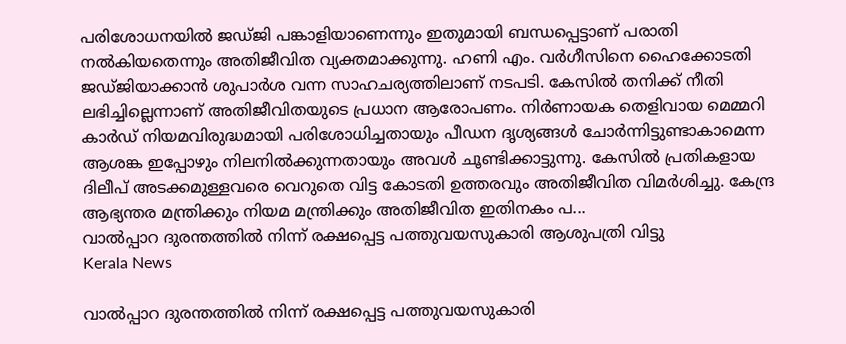പരിശോധനയിൽ ജഡ്ജി പങ്കാളിയാണെന്നും ഇതുമായി ബന്ധപ്പെട്ടാണ് പരാതി നൽകിയതെന്നും അതിജീവിത വ്യക്തമാക്കുന്നു. ഹണി എം. വർഗീസിനെ ഹൈക്കോടതി ജഡ്ജിയാക്കാൻ ശുപാർശ വന്ന സാഹചര്യത്തിലാണ് നടപടി. കേസിൽ തനിക്ക് നീതി ലഭിച്ചില്ലെന്നാണ് അതിജീവിതയുടെ പ്രധാന ആരോപണം. നിർണായക തെളിവായ മെമ്മറി കാർഡ് നിയമവിരുദ്ധമായി പരിശോധിച്ചതായും പീഡന ദൃശ്യങ്ങൾ ചോർന്നിട്ടുണ്ടാകാമെന്ന ആശങ്ക ഇപ്പോഴും നിലനിൽക്കുന്നതായും അവൾ ചൂണ്ടിക്കാട്ടുന്നു. കേസിൽ പ്രതികളായ ദിലീപ് അടക്കമുള്ളവരെ വെറുതെ വിട്ട കോടതി ഉത്തരവും അതിജീവിത വിമർശിച്ചു. കേന്ദ്ര ആഭ്യന്തര മന്ത്രിക്കും നിയമ മന്ത്രിക്കും അതിജീവിത ഇതിനകം പ...
വാല്‍പ്പാറ ദുരന്തത്തില്‍ നിന്ന് രക്ഷപ്പെട്ട പത്തുവയസുകാരി ആശുപത്രി വിട്ടു
Kerala News

വാല്‍പ്പാറ ദുരന്തത്തില്‍ നിന്ന് രക്ഷപ്പെട്ട പത്തുവയസുകാരി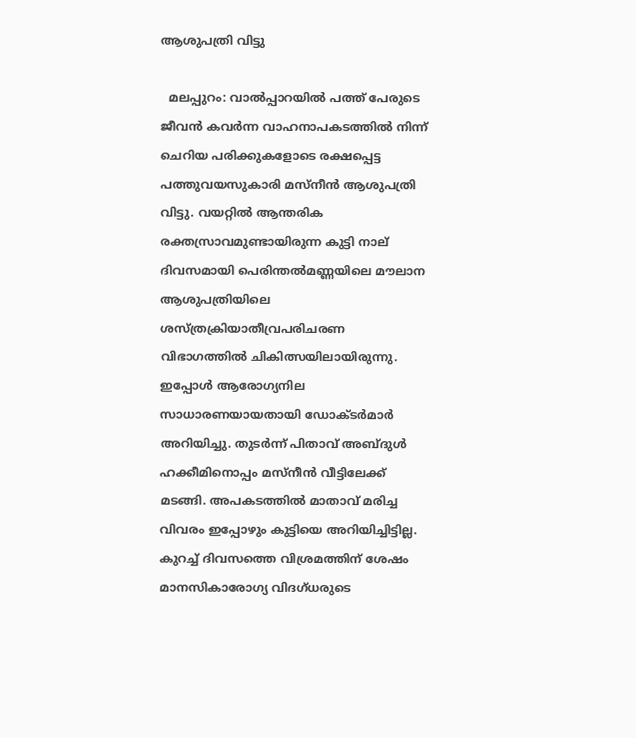ആശുപത്രി വിട്ടു

  മലപ്പുറം: വാൽപ്പാറയിൽ പത്ത് പേരുടെ ജീവൻ കവർന്ന വാഹനാപകടത്തിൽ നിന്ന് ചെറിയ പരിക്കുകളോടെ രക്ഷപ്പെട്ട പത്തുവയസുകാരി മസ്‌നീൻ ആശുപത്രി വിട്ടു. വയറ്റിൽ ആന്തരിക രക്തസ്രാവമുണ്ടായിരുന്ന കുട്ടി നാല് ദിവസമായി പെരിന്തൽമണ്ണയിലെ മൗലാന ആശുപത്രിയിലെ ശസ്ത്രക്രിയാതീവ്രപരിചരണ വിഭാഗത്തിൽ ചികിത്സയിലായിരുന്നു. ഇപ്പോൾ ആരോഗ്യനില സാധാരണയായതായി ഡോക്ടർമാർ അറിയിച്ചു. തുടർന്ന് പിതാവ് അബ്ദുൾ ഹക്കീമിനൊപ്പം മസ്‌നീൻ വീട്ടിലേക്ക് മടങ്ങി. അപകടത്തിൽ മാതാവ് മരിച്ച വിവരം ഇപ്പോഴും കുട്ടിയെ അറിയിച്ചിട്ടില്ല. കുറച്ച് ദിവസത്തെ വിശ്രമത്തിന് ശേഷം മാനസികാരോഗ്യ വിദഗ്ധരുടെ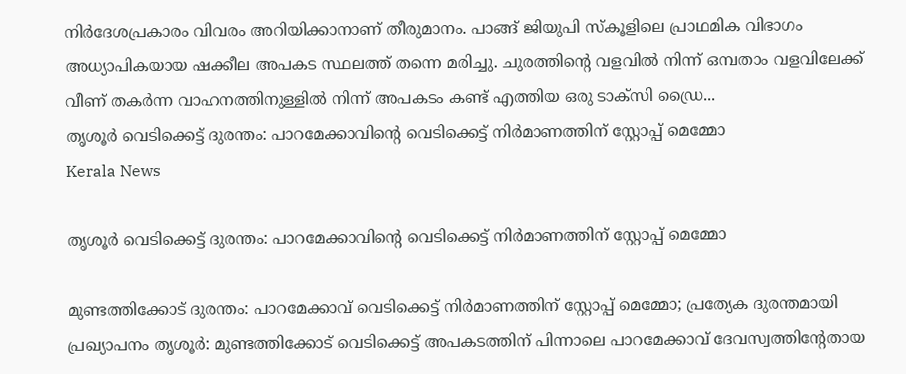നിർദേശപ്രകാരം വിവരം അറിയിക്കാനാണ് തീരുമാനം. പാങ്ങ് ജിയുപി സ്കൂളിലെ പ്രാഥമിക വിഭാഗം അധ്യാപികയായ ഷക്കീല അപകട സ്ഥലത്ത് തന്നെ മരിച്ചു. ചുരത്തിന്റെ വളവിൽ നിന്ന് ഒമ്പതാം വളവിലേക്ക് വീണ് തകർന്ന വാഹനത്തിനുള്ളിൽ നിന്ന് അപകടം കണ്ട് എത്തിയ ഒരു ടാക്‌സി ഡ്രൈ...
തൃശൂര്‍ വെടിക്കെട്ട് ദുരന്തം: പാറമേക്കാവിൻ്റെ വെടിക്കെട്ട് നിർമാണത്തിന് സ്റ്റോപ്പ് മെമ്മോ
Kerala News

തൃശൂര്‍ വെടിക്കെട്ട് ദുരന്തം: പാറമേക്കാവിൻ്റെ വെടിക്കെട്ട് നിർമാണത്തിന് സ്റ്റോപ്പ് മെമ്മോ

മുണ്ടത്തിക്കോട് ദുരന്തം: പാറമേക്കാവ് വെടിക്കെട്ട് നിർമാണത്തിന് സ്റ്റോപ്പ് മെമ്മോ; പ്രത്യേക ദുരന്തമായി പ്രഖ്യാപനം തൃശൂർ: മുണ്ടത്തിക്കോട് വെടിക്കെട്ട് അപകടത്തിന് പിന്നാലെ പാറമേക്കാവ് ദേവസ്വത്തിന്റേതായ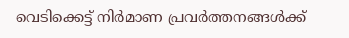വെടിക്കെട്ട് നിർമാണ പ്രവർത്തനങ്ങൾക്ക്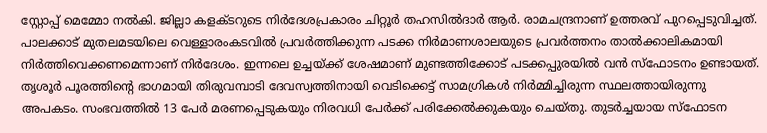സ്റ്റോപ്പ് മെമ്മോ നൽകി. ജില്ലാ കളക്ടറുടെ നിർദേശപ്രകാരം ചിറ്റൂർ തഹസിൽദാർ ആർ. രാമചന്ദ്രനാണ് ഉത്തരവ് പുറപ്പെടുവിച്ചത്. പാലക്കാട് മുതലമടയിലെ വെള്ളാരംകടവിൽ പ്രവർത്തിക്കുന്ന പടക്ക നിർമാണശാലയുടെ പ്രവർത്തനം താൽക്കാലികമായി നിർത്തിവെക്കണമെന്നാണ് നിർദേശം. ഇന്നലെ ഉച്ചയ്ക്ക് ശേഷമാണ് മുണ്ടത്തിക്കോട് പടക്കപ്പുരയിൽ വൻ സ്ഫോടനം ഉണ്ടായത്. തൃശൂർ പൂരത്തിന്റെ ഭാഗമായി തിരുവമ്പാടി ദേവസ്വത്തിനായി വെടിക്കെട്ട് സാമഗ്രികൾ നിർമ്മിച്ചിരുന്ന സ്ഥലത്തായിരുന്നു അപകടം. സംഭവത്തിൽ 13 പേർ മരണപ്പെടുകയും നിരവധി പേർക്ക് പരിക്കേൽക്കുകയും ചെയ്തു. തുടർച്ചയായ സ്ഫോടന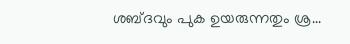ശബ്ദവും പുക ഉയരുന്നതും ശ്ര...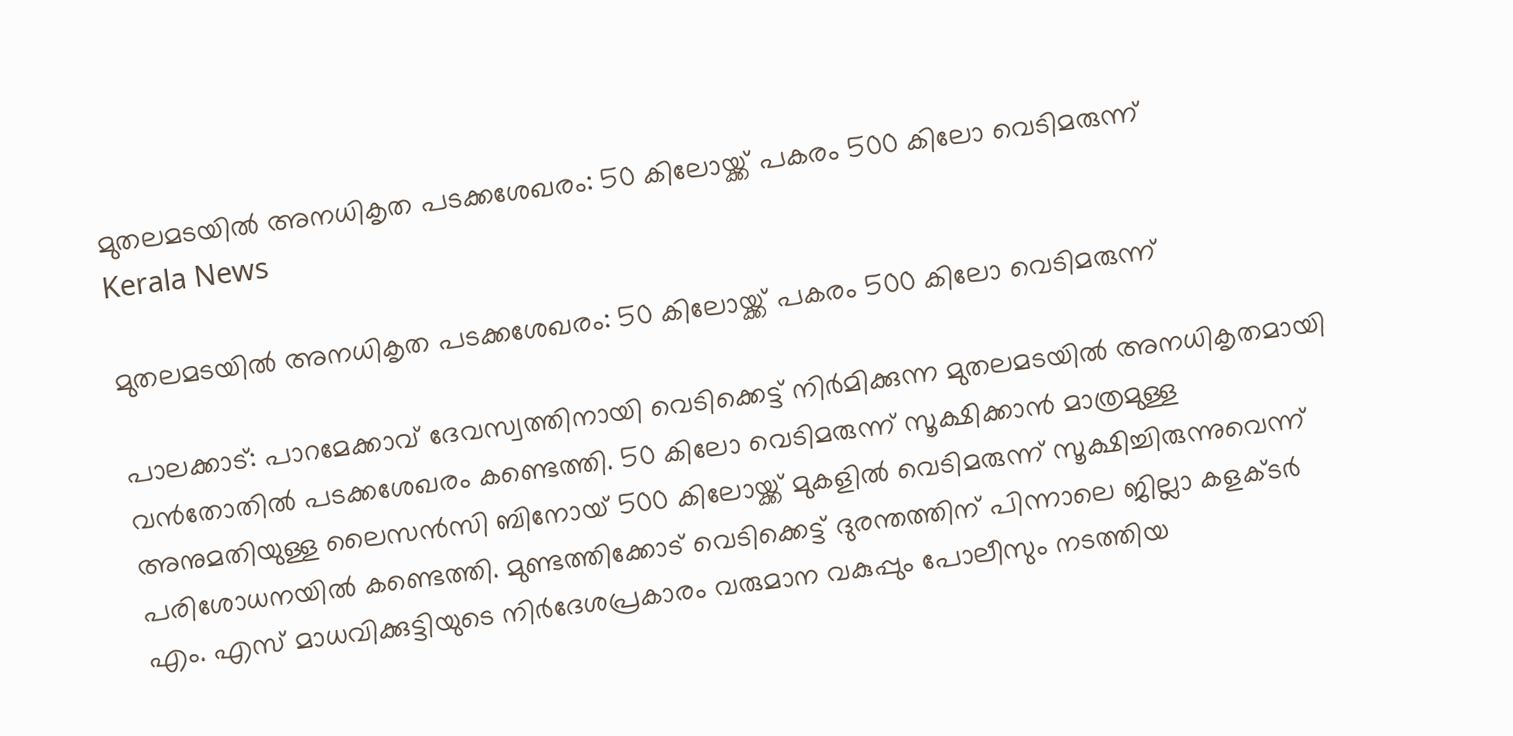മുതലമടയിൽ അനധികൃത പടക്കശേഖരം: 50 കിലോയ്ക്ക് പകരം 500 കിലോ വെടിമരുന്ന്
Kerala News

മുതലമടയിൽ അനധികൃത പടക്കശേഖരം: 50 കിലോയ്ക്ക് പകരം 500 കിലോ വെടിമരുന്ന്

പാലക്കാട്: പാറമേക്കാവ് ദേവസ്വത്തിനായി വെടിക്കെട്ട് നിർമിക്കുന്ന മുതലമടയിൽ അനധികൃതമായി വൻതോതിൽ പടക്കശേഖരം കണ്ടെത്തി. 50 കിലോ വെടിമരുന്ന് സൂക്ഷിക്കാൻ മാത്രമുള്ള അനുമതിയുള്ള ലൈസൻസി ബിനോയ് 500 കിലോയ്ക്ക് മുകളിൽ വെടിമരുന്ന് സൂക്ഷിച്ചിരുന്നുവെന്ന് പരിശോധനയിൽ കണ്ടെത്തി. മുണ്ടത്തിക്കോട് വെടിക്കെട്ട് ദുരന്തത്തിന് പിന്നാലെ ജില്ലാ കളക്ടർ എം. എസ് മാധവിക്കുട്ടിയുടെ നിർദേശപ്രകാരം വരുമാന വകുപ്പും പോലീസും നടത്തിയ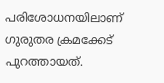പരിശോധനയിലാണ് ഗുരുതര ക്രമക്കേട് പുറത്തായത്.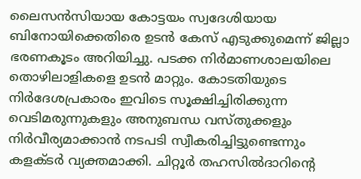ലൈസൻസിയായ കോട്ടയം സ്വദേശിയായ ബിനോയിക്കെതിരെ ഉടൻ കേസ് എടുക്കുമെന്ന് ജില്ലാ ഭരണകൂടം അറിയിച്ചു. പടക്ക നിർമാണശാലയിലെ തൊഴിലാളികളെ ഉടൻ മാറ്റും. കോടതിയുടെ നിർദേശപ്രകാരം ഇവിടെ സൂക്ഷിച്ചിരിക്കുന്ന വെടിമരുന്നുകളും അനുബന്ധ വസ്തുക്കളും നിർവീര്യമാക്കാൻ നടപടി സ്വീകരിച്ചിട്ടുണ്ടെന്നും കളക്ടർ വ്യക്തമാക്കി. ചിറ്റൂർ തഹസിൽദാറിന്റെ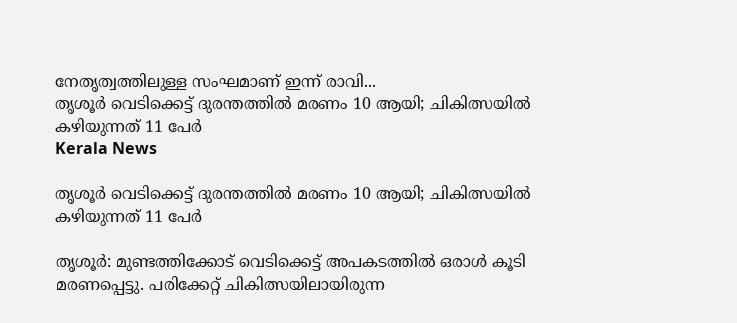നേതൃത്വത്തിലുള്ള സംഘമാണ് ഇന്ന് രാവി...
തൃശൂര്‍ വെടിക്കെട്ട് ദുരന്തത്തിൽ മരണം 10 ആയി; ചികിത്സയിൽ കഴിയുന്നത് 11 പേർ
Kerala News

തൃശൂര്‍ വെടിക്കെട്ട് ദുരന്തത്തിൽ മരണം 10 ആയി; ചികിത്സയിൽ കഴിയുന്നത് 11 പേർ

തൃശൂർ: മുണ്ടത്തിക്കോട് വെടിക്കെട്ട് അപകടത്തിൽ ഒരാൾ കൂടി മരണപ്പെട്ടു. പരിക്കേറ്റ് ചികിത്സയിലായിരുന്ന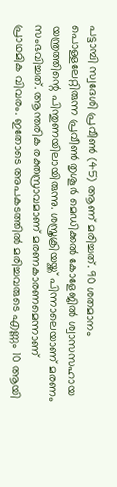പട്ടാമ്പി സ്വദേശി പ്രവീൺ (45) ആണ് മരിച്ചത്. 90 ശതമാനം പൊള്ളലേറ്റിരുന്ന പ്രവീൺ തൃശൂർ മെഡിക്കൽ കോളേജിൽ ശ്വാസസഹായ യന്ത്രത്തിന്റെ പിന്തുണയിലായിരുന്നു. ശസ്ത്രക്രിയയ്ക്ക് പിന്നാലെയാണ് മരണം സംഭവിച്ചത്. ആന്തരിക രക്തസ്രാവമാണ് മരണകാരണമെന്നാണ് പ്രാഥമിക വിവരം. ഇതോടെ അപകടത്തിൽ മരിച്ചവരുടെ എണ്ണം 10 ആയി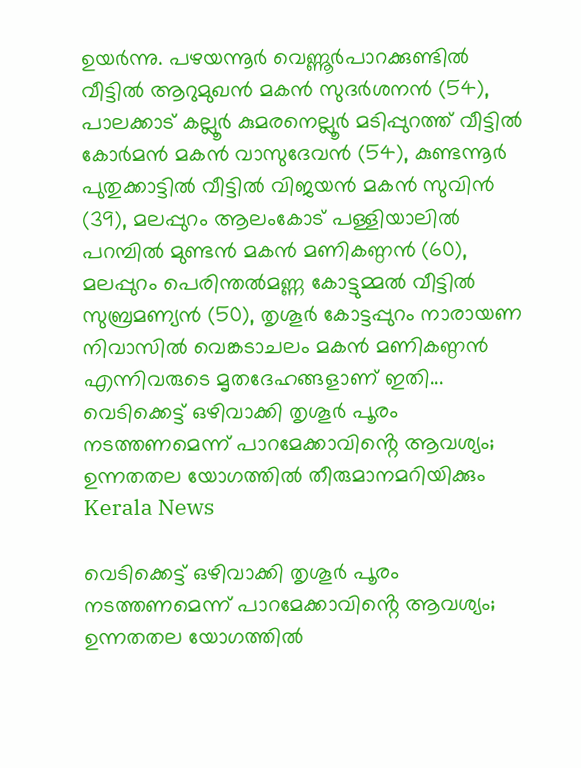ഉയർന്നു. പഴയന്നൂർ വെണ്ണൂർപാറക്കുണ്ടിൽ വീട്ടിൽ ആറുമുഖൻ മകൻ സുദർശനൻ (54), പാലക്കാട് കല്ലൂർ കുമരനെല്ലൂർ മടിപ്പുറത്ത് വീട്ടിൽ കോർമൻ മകൻ വാസുദേവൻ (54), കുണ്ടന്നൂർ പുതുക്കാട്ടിൽ വീട്ടിൽ വിജയൻ മകൻ സുവിൻ (39), മലപ്പുറം ആലംകോട് പള്ളിയാലിൽ പറമ്പിൽ മുണ്ടൻ മകൻ മണികണ്ഠൻ (60), മലപ്പുറം പെരിന്തൽമണ്ണ കോട്ടുമ്മൽ വീട്ടിൽ സുബ്രമണ്യൻ (50), തൃശൂർ കോട്ടപ്പുറം നാരായണ നിവാസിൽ വെങ്കടാചലം മകൻ മണികണ്ഠൻ എന്നിവരുടെ മൃതദേഹങ്ങളാണ് ഇതി...
വെടിക്കെട്ട് ഒഴിവാക്കി തൃശൂർ പൂരം നടത്തണമെന്ന് പാറമേക്കാവിൻ്റെ ആവശ്യം; ഉന്നതതല യോഗത്തിൽ തീരുമാനമറിയിക്കും
Kerala News

വെടിക്കെട്ട് ഒഴിവാക്കി തൃശൂർ പൂരം നടത്തണമെന്ന് പാറമേക്കാവിൻ്റെ ആവശ്യം; ഉന്നതതല യോഗത്തിൽ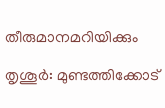തീരുമാനമറിയിക്കും

തൃശൂർ: മുണ്ടത്തിക്കോട്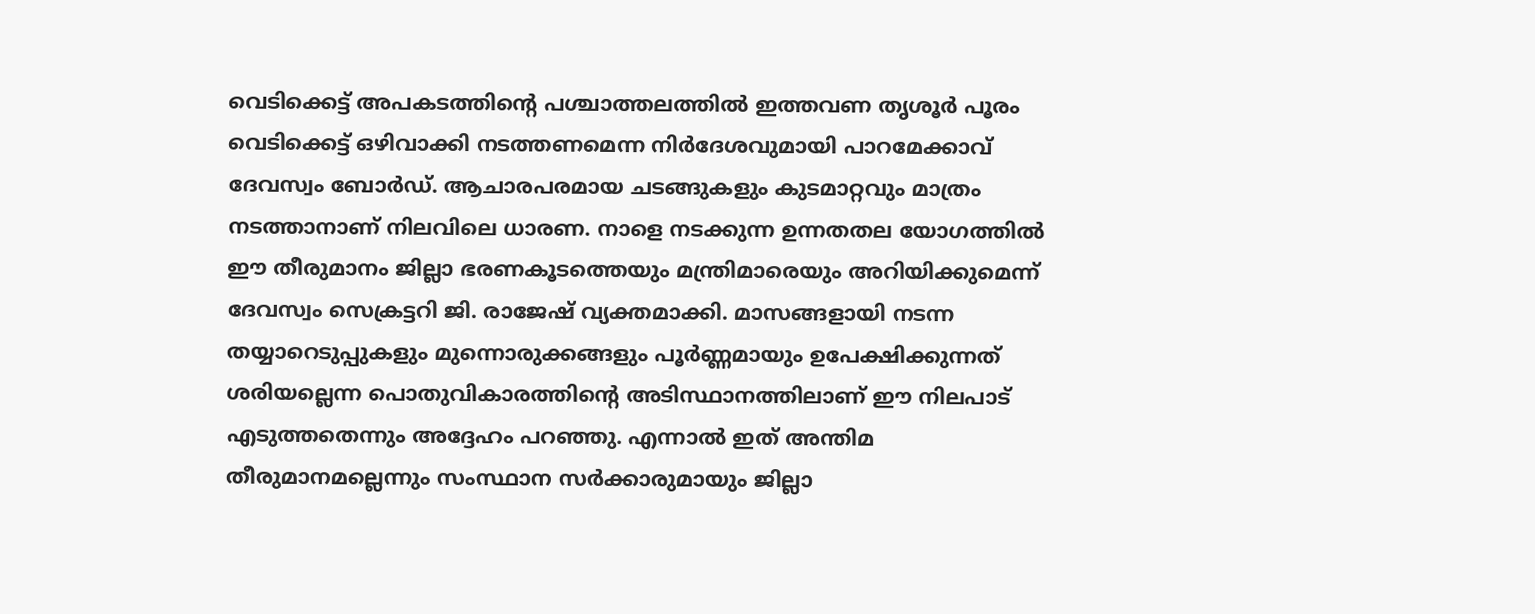വെടിക്കെട്ട് അപകടത്തിന്റെ പശ്ചാത്തലത്തിൽ ഇത്തവണ തൃശൂർ പൂരം വെടിക്കെട്ട് ഒഴിവാക്കി നടത്തണമെന്ന നിർദേശവുമായി പാറമേക്കാവ് ദേവസ്വം ബോർഡ്. ആചാരപരമായ ചടങ്ങുകളും കുടമാറ്റവും മാത്രം നടത്താനാണ് നിലവിലെ ധാരണ. നാളെ നടക്കുന്ന ഉന്നതതല യോഗത്തിൽ ഈ തീരുമാനം ജില്ലാ ഭരണകൂടത്തെയും മന്ത്രിമാരെയും അറിയിക്കുമെന്ന് ദേവസ്വം സെക്രട്ടറി ജി. രാജേഷ് വ്യക്തമാക്കി. മാസങ്ങളായി നടന്ന തയ്യാറെടുപ്പുകളും മുന്നൊരുക്കങ്ങളും പൂർണ്ണമായും ഉപേക്ഷിക്കുന്നത് ശരിയല്ലെന്ന പൊതുവികാരത്തിന്റെ അടിസ്ഥാനത്തിലാണ് ഈ നിലപാട് എടുത്തതെന്നും അദ്ദേഹം പറഞ്ഞു. എന്നാൽ ഇത് അന്തിമ തീരുമാനമല്ലെന്നും സംസ്ഥാന സർക്കാരുമായും ജില്ലാ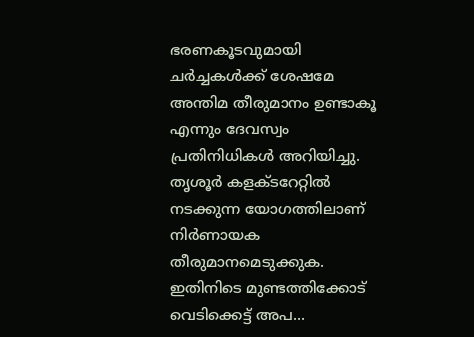ഭരണകൂടവുമായി ചർച്ചകൾക്ക് ശേഷമേ അന്തിമ തീരുമാനം ഉണ്ടാകൂ എന്നും ദേവസ്വം പ്രതിനിധികൾ അറിയിച്ചു. തൃശൂർ കളക്ടറേറ്റിൽ നടക്കുന്ന യോഗത്തിലാണ് നിർണായക തീരുമാനമെടുക്കുക. ഇതിനിടെ മുണ്ടത്തിക്കോട് വെടിക്കെട്ട് അപ...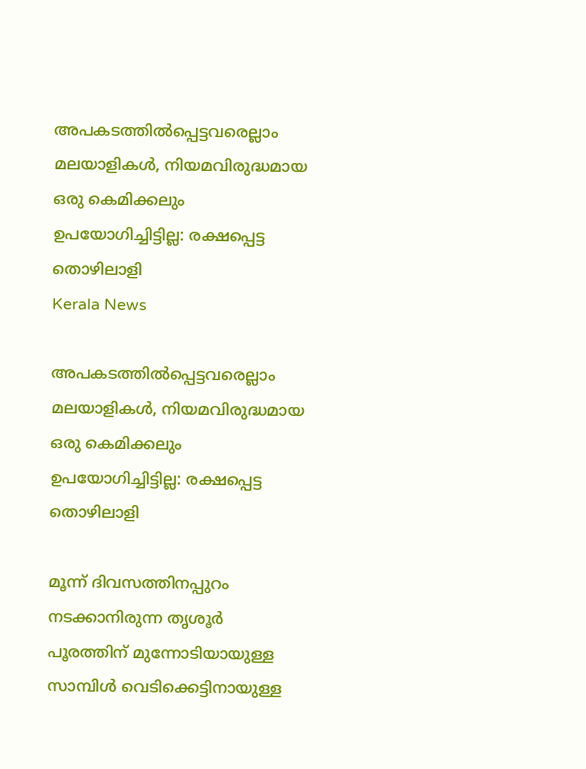അപകടത്തിൽപ്പെട്ടവരെല്ലാം മലയാളികൾ, നിയമവിരുദ്ധമായ ഒരു കെമിക്കലും ഉപയോഗിച്ചിട്ടില്ല: രക്ഷപ്പെട്ട തൊഴിലാളി
Kerala News

അപകടത്തിൽപ്പെട്ടവരെല്ലാം മലയാളികൾ, നിയമവിരുദ്ധമായ ഒരു കെമിക്കലും ഉപയോഗിച്ചിട്ടില്ല: രക്ഷപ്പെട്ട തൊഴിലാളി

മൂന്ന് ദിവസത്തിനപ്പുറം നടക്കാനിരുന്ന തൃശൂർ പൂരത്തിന് മുന്നോടിയായുള്ള സാമ്പിൾ വെടിക്കെട്ടിനായുള്ള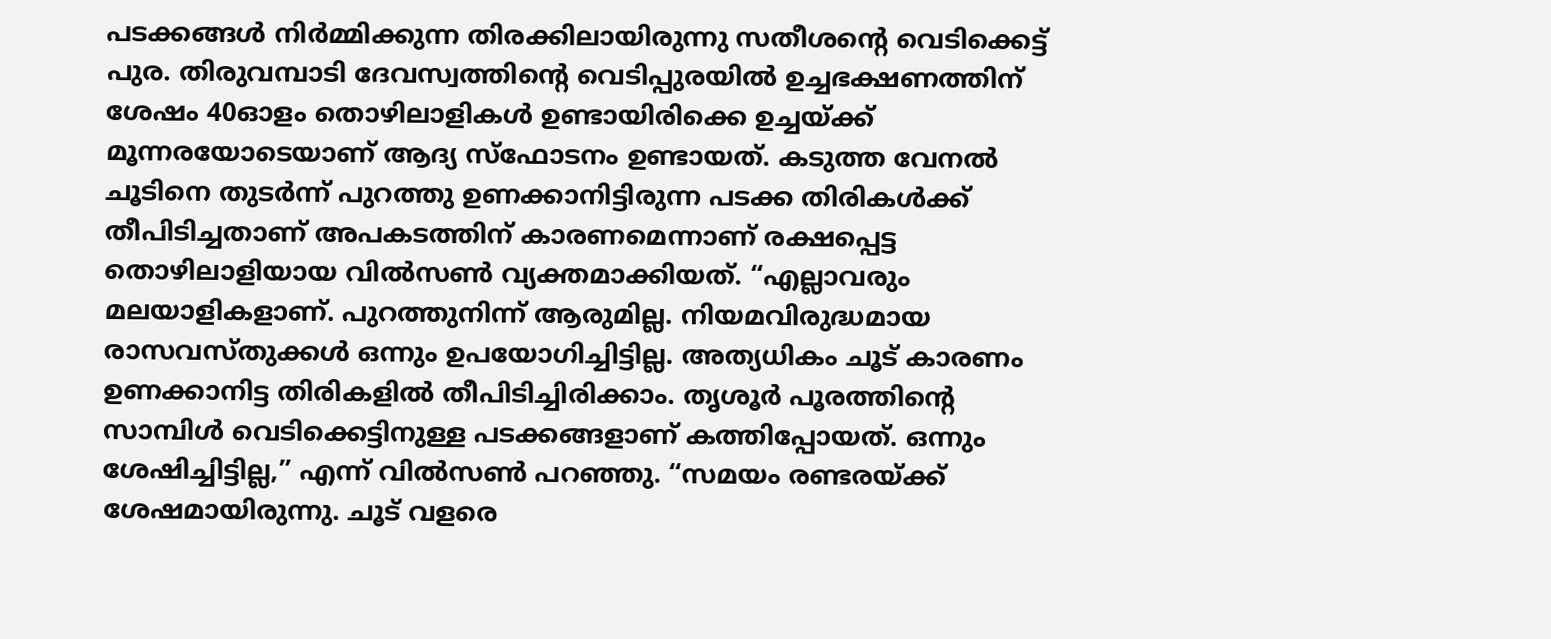പടക്കങ്ങൾ നിർമ്മിക്കുന്ന തിരക്കിലായിരുന്നു സതീശൻ്റെ വെടിക്കെട്ട് പുര. തിരുവമ്പാടി ദേവസ്വത്തിന്റെ വെടിപ്പുരയിൽ ഉച്ചഭക്ഷണത്തിന് ശേഷം 40ഓളം തൊഴിലാളികൾ ഉണ്ടായിരിക്കെ ഉച്ചയ്ക്ക് മൂന്നരയോടെയാണ് ആദ്യ സ്ഫോടനം ഉണ്ടായത്. കടുത്ത വേനൽ ചൂടിനെ തുടർന്ന് പുറത്തു ഉണക്കാനിട്ടിരുന്ന പടക്ക തിരികൾക്ക് തീപിടിച്ചതാണ് അപകടത്തിന് കാരണമെന്നാണ് രക്ഷപ്പെട്ട തൊഴിലാളിയായ വിൽസൺ വ്യക്തമാക്കിയത്. “എല്ലാവരും മലയാളികളാണ്. പുറത്തുനിന്ന് ആരുമില്ല. നിയമവിരുദ്ധമായ രാസവസ്തുക്കൾ ഒന്നും ഉപയോഗിച്ചിട്ടില്ല. അത്യധികം ചൂട് കാരണം ഉണക്കാനിട്ട തിരികളിൽ തീപിടിച്ചിരിക്കാം. തൃശൂർ പൂരത്തിന്റെ സാമ്പിൾ വെടിക്കെട്ടിനുള്ള പടക്കങ്ങളാണ് കത്തിപ്പോയത്. ഒന്നും ശേഷിച്ചിട്ടില്ല,” എന്ന് വിൽസൺ പറഞ്ഞു. “സമയം രണ്ടരയ്ക്ക് ശേഷമായിരുന്നു. ചൂട് വളരെ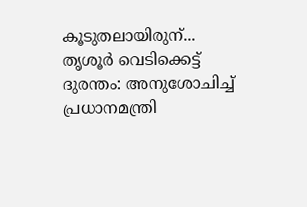കൂടുതലായിരുന്...
തൃശൂർ വെടിക്കെട്ട് ദുരന്തം: അനുശോചിച്ച് പ്രധാനമന്ത്രി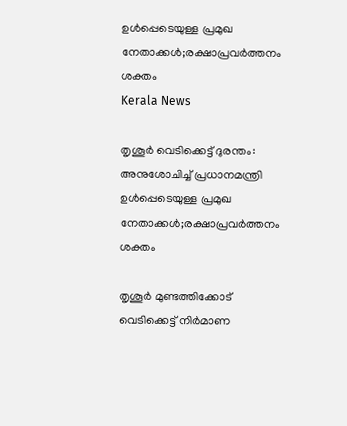ഉൾപ്പെടെയുള്ള പ്രമുഖ നേതാക്കൾ;രക്ഷാപ്രവർത്തനം ശക്തം
Kerala News

തൃശൂർ വെടിക്കെട്ട് ദുരന്തം: അനുശോചിച്ച് പ്രധാനമന്ത്രി ഉൾപ്പെടെയുള്ള പ്രമുഖ നേതാക്കൾ;രക്ഷാപ്രവർത്തനം ശക്തം

തൃശൂർ മുണ്ടത്തിക്കോട് വെടിക്കെട്ട് നിർമാണ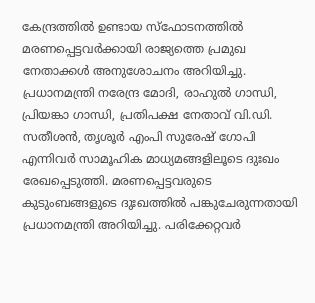കേന്ദ്രത്തിൽ ഉണ്ടായ സ്ഫോടനത്തിൽ മരണപ്പെട്ടവർക്കായി രാജ്യത്തെ പ്രമുഖ നേതാക്കൾ അനുശോചനം അറിയിച്ചു. പ്രധാനമന്ത്രി നരേന്ദ്ര മോദി, രാഹുൽ ഗാന്ധി, പ്രിയങ്കാ ഗാന്ധി, പ്രതിപക്ഷ നേതാവ് വി.ഡി. സതീശൻ, തൃശൂർ എംപി സുരേഷ് ഗോപി എന്നിവർ സാമൂഹിക മാധ്യമങ്ങളിലൂടെ ദുഃഖം രേഖപ്പെടുത്തി. മരണപ്പെട്ടവരുടെ കുടുംബങ്ങളുടെ ദുഃഖത്തിൽ പങ്കുചേരുന്നതായി പ്രധാനമന്ത്രി അറിയിച്ചു. പരിക്കേറ്റവർ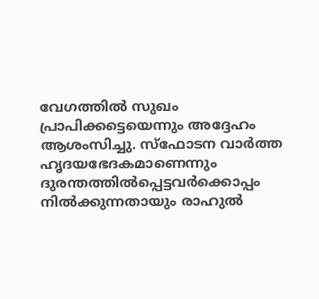വേഗത്തിൽ സുഖം പ്രാപിക്കട്ടെയെന്നും അദ്ദേഹം ആശംസിച്ചു. സ്ഫോടന വാർത്ത ഹൃദയഭേദകമാണെന്നും ദുരന്തത്തിൽപ്പെട്ടവർക്കൊപ്പം നിൽക്കുന്നതായും രാഹുൽ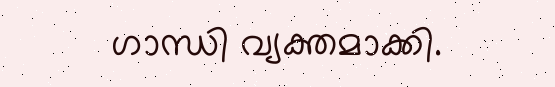ഗാന്ധി വ്യക്തമാക്കി.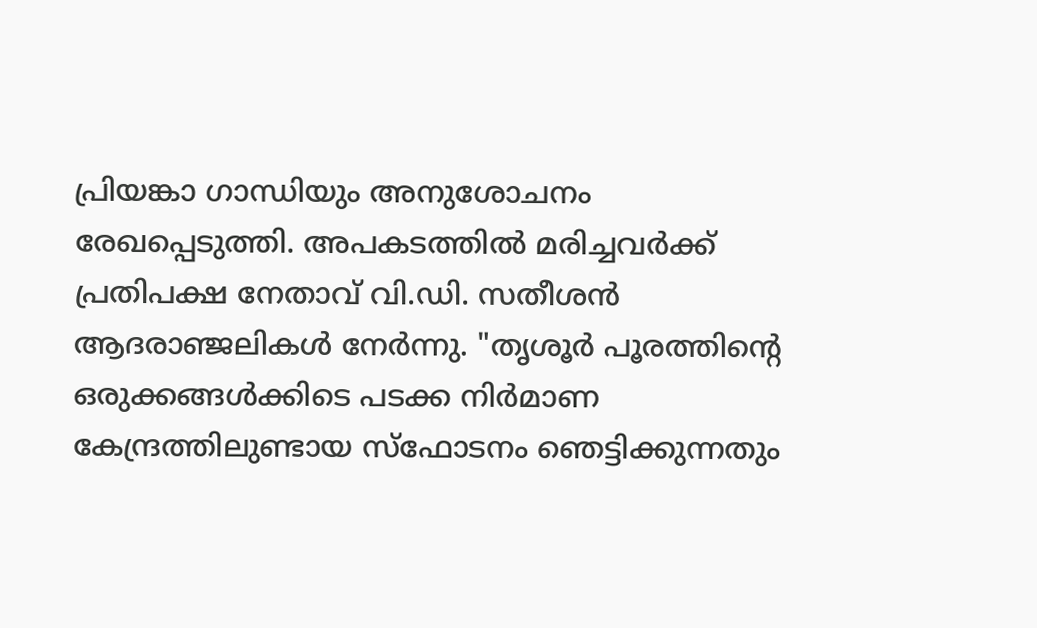പ്രിയങ്കാ ഗാന്ധിയും അനുശോചനം രേഖപ്പെടുത്തി. അപകടത്തിൽ മരിച്ചവർക്ക് പ്രതിപക്ഷ നേതാവ് വി.ഡി. സതീശൻ ആദരാഞ്ജലികൾ നേർന്നു. "തൃശൂര്‍ പൂരത്തിൻ്റെ ഒരുക്കങ്ങള്‍ക്കിടെ പടക്ക നിര്‍മാണ കേന്ദ്രത്തിലുണ്ടായ സ്‌ഫോടനം ഞെട്ടിക്കുന്നതും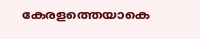കേരളത്തെയാകെ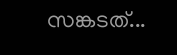സങ്കടത്...